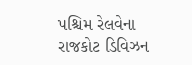પશ્ચિમ રેલવેના રાજકોટ ડિવિઝન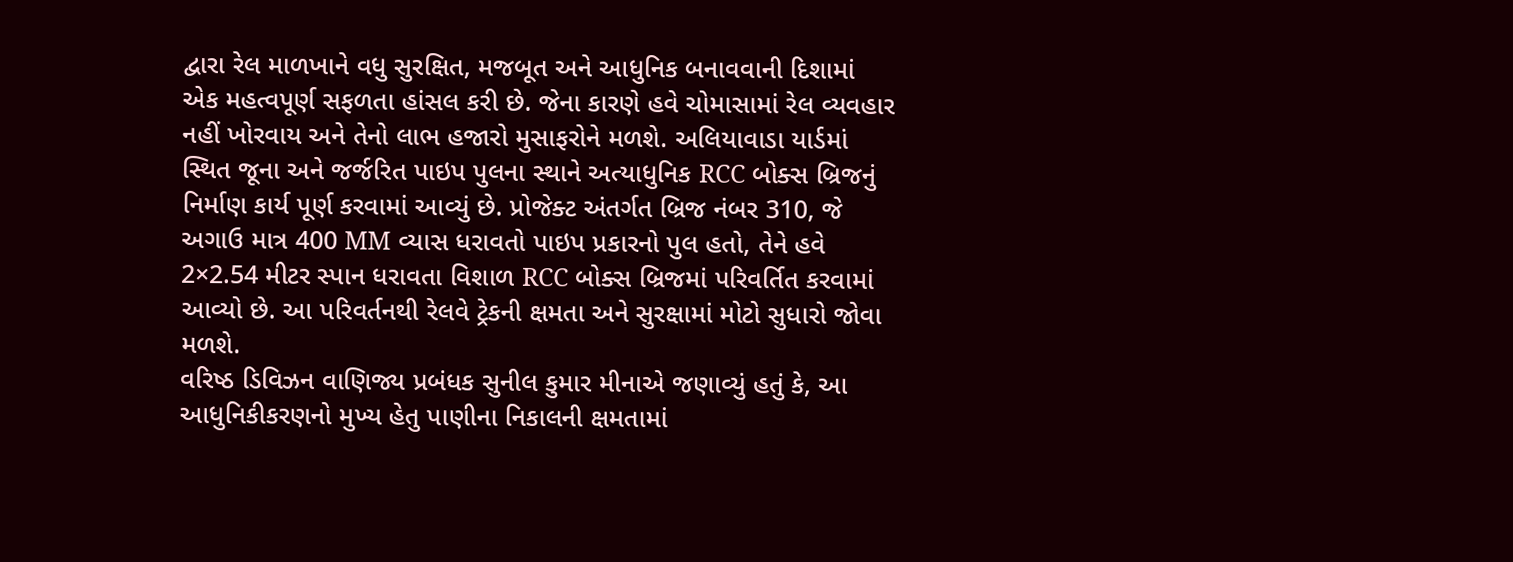દ્વારા રેલ માળખાને વધુ સુરક્ષિત, મજબૂત અને આધુનિક બનાવવાની દિશામાં એક મહત્વપૂર્ણ સફળતા હાંસલ કરી છે. જેના કારણે હવે ચોમાસામાં રેલ વ્યવહાર નહીં ખોરવાય અને તેનો લાભ હજારો મુસાફરોને મળશે. અલિયાવાડા યાર્ડમાં સ્થિત જૂના અને જર્જરિત પાઇપ પુલના સ્થાને અત્યાધુનિક RCC બોક્સ બ્રિજનું નિર્માણ કાર્ય પૂર્ણ કરવામાં આવ્યું છે. પ્રોજેક્ટ અંતર્ગત બ્રિજ નંબર 310, જે અગાઉ માત્ર 400 MM વ્યાસ ધરાવતો પાઇપ પ્રકારનો પુલ હતો, તેને હવે 2×2.54 મીટર સ્પાન ધરાવતા વિશાળ RCC બોક્સ બ્રિજમાં પરિવર્તિત કરવામાં આવ્યો છે. આ પરિવર્તનથી રેલવે ટ્રેકની ક્ષમતા અને સુરક્ષામાં મોટો સુધારો જોવા મળશે.
વરિષ્ઠ ડિવિઝન વાણિજ્ય પ્રબંધક સુનીલ કુમાર મીનાએ જણાવ્યું હતું કે, આ આધુનિકીકરણનો મુખ્ય હેતુ પાણીના નિકાલની ક્ષમતામાં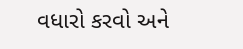વધારો કરવો અને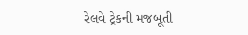રેલવે ટ્રેકની મજબૂતી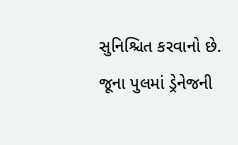સુનિશ્ચિત કરવાનો છે. જૂના પુલમાં ડ્રેનેજની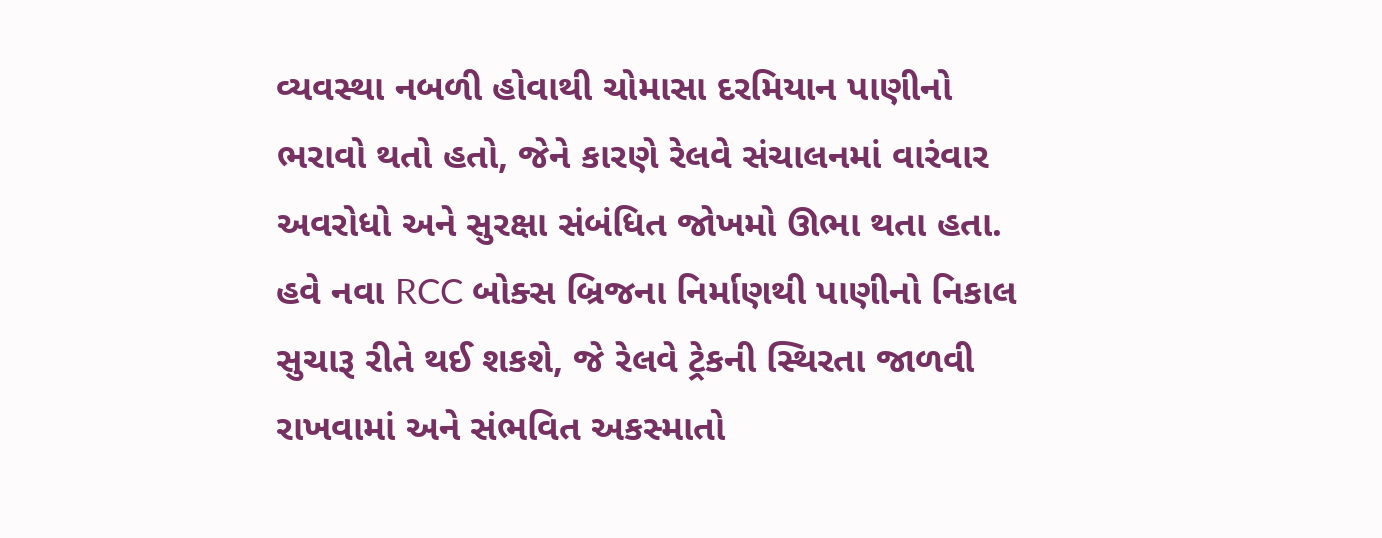વ્યવસ્થા નબળી હોવાથી ચોમાસા દરમિયાન પાણીનો ભરાવો થતો હતો, જેને કારણે રેલવે સંચાલનમાં વારંવાર અવરોધો અને સુરક્ષા સંબંધિત જોખમો ઊભા થતા હતા. હવે નવા RCC બોક્સ બ્રિજના નિર્માણથી પાણીનો નિકાલ સુચારૂ રીતે થઈ શકશે, જે રેલવે ટ્રેકની સ્થિરતા જાળવી રાખવામાં અને સંભવિત અકસ્માતો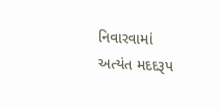નિવારવામાં અત્યંત મદદરૂપ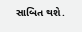સાબિત થશે.